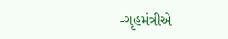-ગૃહમંત્રીએ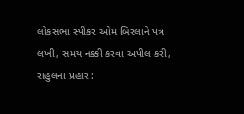લોકસભા સ્પીકર ઓમ બિરલાને પત્ર લખી, સમય નક્કી કરવા અપીલ કરી, રાહુલના પ્રહાર :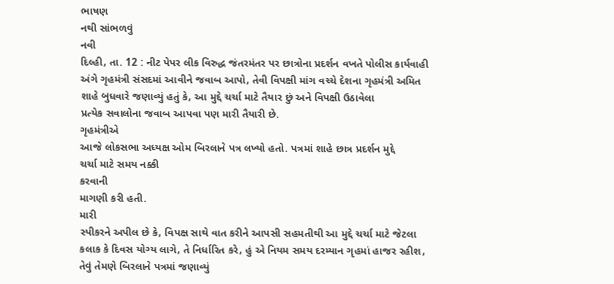ભાષણ
નથી સાંભળવું
નવી
દિલ્હી, તા. 12 : નીટ પેપર લીક વિરુદ્ધ જંતરમંતર પર છાત્રોના પ્રદર્શન વખતે પોલીસ કાર્યવાહી
અંગે ગૃહમંત્રી સંસદમાં આવીને જવાબ આપો, તેવી વિપક્ષી માંગ વચ્ચે દેશના ગૃહમંત્રી અમિત
શાહે બુધવારે જણાવ્યું હતું કે, આ મુદ્દે ચર્ચા માટે તૈયાર છું અને વિપક્ષી ઉઠાવેલા
પ્રત્યેક સવાલોના જવાબ આપવા પણ મારી તૈયારી છે.
ગૃહમંત્રીએ
આજે લોકસભા અધ્યક્ષ ઓમ બિરલાને પત્ર લખ્યો હતો. પત્રમાં શાહે છાત્ર પ્રદર્શન મુદ્દે
ચર્ચા માટે સમય નક્કી
કરવાની
માગણી કરી હતી.
મારી
સ્પીકરને અપીલ છે કે, વિપક્ષ સાથે વાત કરીને આપસી સહમતીથી આ મુદ્દે ચર્ચા માટે જેટલા
કલાક કે દિવસ યોગ્ય લાગે, તે નિર્ધારિત કરે, હું એ નિયમ સમય દરમ્યાન ગૃહમાં હાજર રહીશ,
તેવું તેમણે બિરલાને પત્રમાં જણાવ્યું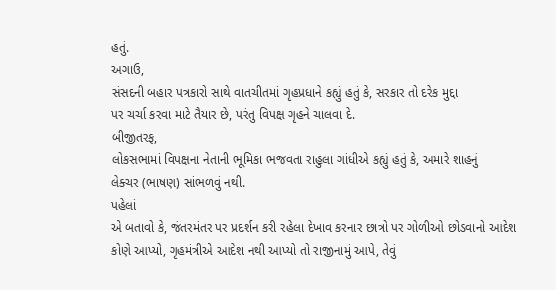હતું.
અગાઉ,
સંસદની બહાર પત્રકારો સાથે વાતચીતમાં ગૃહપ્રધાને કહ્યું હતું કે, સરકાર તો દરેક મુદ્દા
પર ચર્ચા કરવા માટે તૈયાર છે, પરંતુ વિપક્ષ ગૃહને ચાલવા દે.
બીજીતરફ,
લોકસભામાં વિપક્ષના નેતાની ભૂમિકા ભજવતા રાહુલા ગાંધીએ કહ્યું હતું કે, અમારે શાહનું
લેક્ચર (ભાષણ) સાંભળવું નથી.
પહેલાં
એ બતાવો કે, જંતરમંતર પર પ્રદર્શન કરી રહેલા દેખાવ કરનાર છાત્રો પર ગોળીઓ છોડવાનો આદેશ
કોણે આપ્યો, ગૃહમંત્રીએ આદેશ નથી આપ્યો તો રાજીનામું આપે, તેવું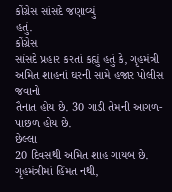કોંગ્રેસ સાંસદે જણાવ્યું
હતું.
કોંગ્રેસ
સાંસદે પ્રહાર કરતાં કહ્યું હતું કે, ગૃહમંત્રી અમિત શાહનાં ઘરની સામે હજાર પોલીસ જવાનો
તૈનાત હોય છે. 30 ગાડી તેમની આગળ-પાછળ હોય છે.
છેલ્લા
20 દિવસથી અમિત શાહ ગાયબ છે. ગૃહમંત્રીમાં હિંમત નથી,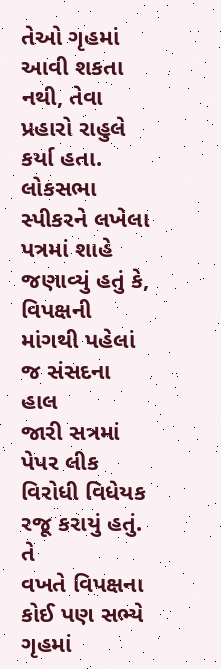તેઓ ગૃહમાં આવી શકતા નથી, તેવા
પ્રહારો રાહુલે કર્યા હતા.
લોકસભા
સ્પીકરને લખેલા પત્રમાં શાહે જણાવ્યું હતું કે, વિપક્ષની માંગથી પહેલાં જ સંસદના હાલ
જારી સત્રમાં પેપર લીક વિરોધી વિધેયક રજૂ કરાયું હતું.
તે
વખતે વિપક્ષના કોઈ પણ સભ્યે ગૃહમાં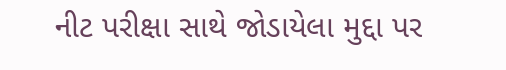નીટ પરીક્ષા સાથે જોડાયેલા મુદ્દા પર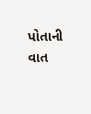પોતાની વાત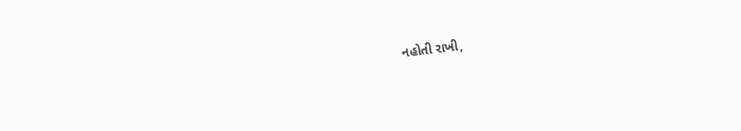નહોતી રાખી,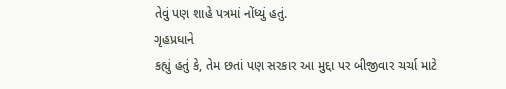તેવું પણ શાહે પત્રમાં નોંધ્યું હતું.
ગૃહપ્રધાને
કહ્યું હતું કે, તેમ છતાં પણ સરકાર આ મુદ્દા પર બીજીવાર ચર્ચા માટે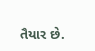તૈયાર છે.